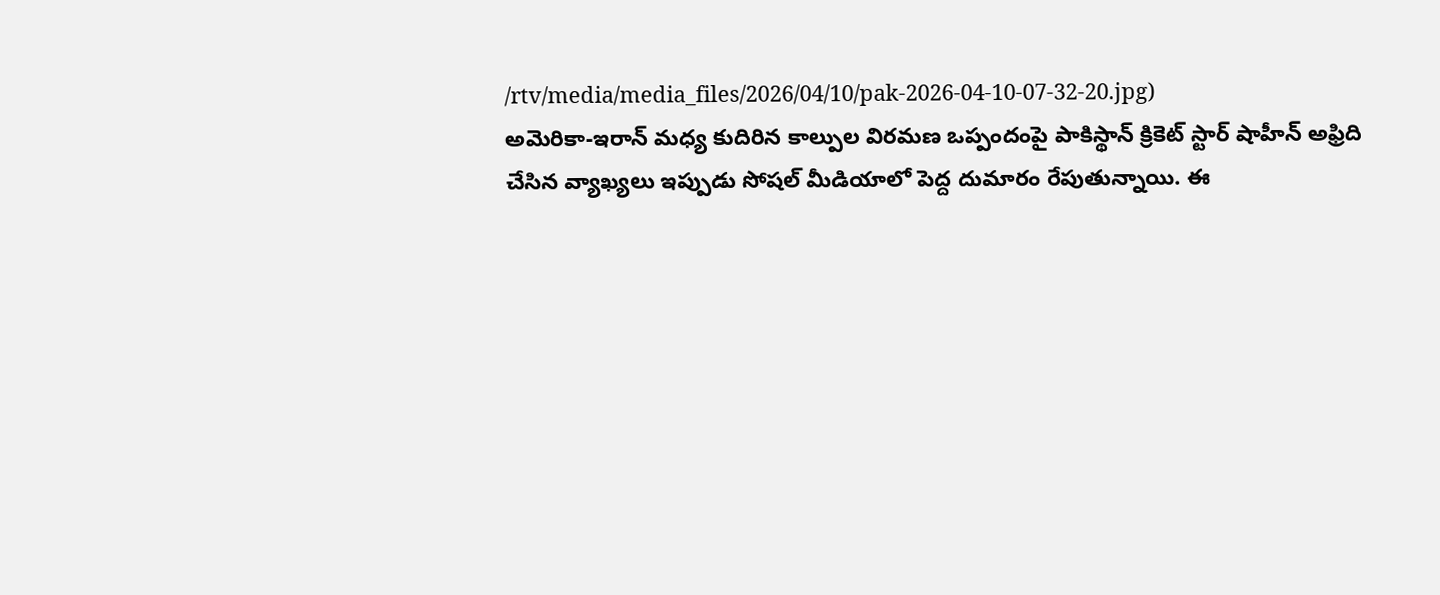/rtv/media/media_files/2026/04/10/pak-2026-04-10-07-32-20.jpg)
అమెరికా-ఇరాన్ మధ్య కుదిరిన కాల్పుల విరమణ ఒప్పందంపై పాకిస్థాన్ క్రికెట్ స్టార్ షాహీన్ అఫ్రిది చేసిన వ్యాఖ్యలు ఇప్పుడు సోషల్ మీడియాలో పెద్ద దుమారం రేపుతున్నాయి. ఈ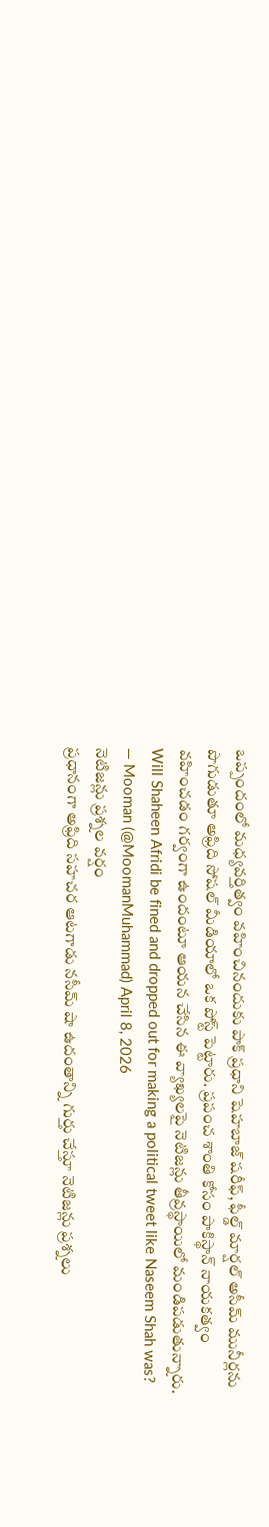ఒప్పందంలో మధ్యవర్తిత్వం వహించినందుకు పాక్ ప్రధాని షెహబాజ్ షరీఫ్, ఫీల్డ్ మార్షల్ అసీమ్ మునీర్లను పొగుడుతూ అఫ్రిది సోషల్ మీడియాలో ఒక పోస్ట్ పెట్టారు. ప్రపంచ శాంతి కోసం పాకిస్థాన్ నాయకత్వం వహించడం గర్వంగా ఉందంటూ ఆయన చేసిన ఈ వ్యాఖ్యలపై నెటిజన్లు తీవ్రస్థాయిలో మండిపడుతున్నారు.
Will Shaheen Afridi be fined and dropped out for making a political tweet like Naseem Shah was?
— Mooman (@MoomanMuhammad) April 8, 2026
నెటిజన్లు ప్రశ్నల వర్షం
ప్రధానంగా అఫ్రిది సహచర ఆటగాడు నసీమ్ షా ఉదంతాన్ని గుర్తు చేస్తూ నెటిజన్లు ప్రశ్నలు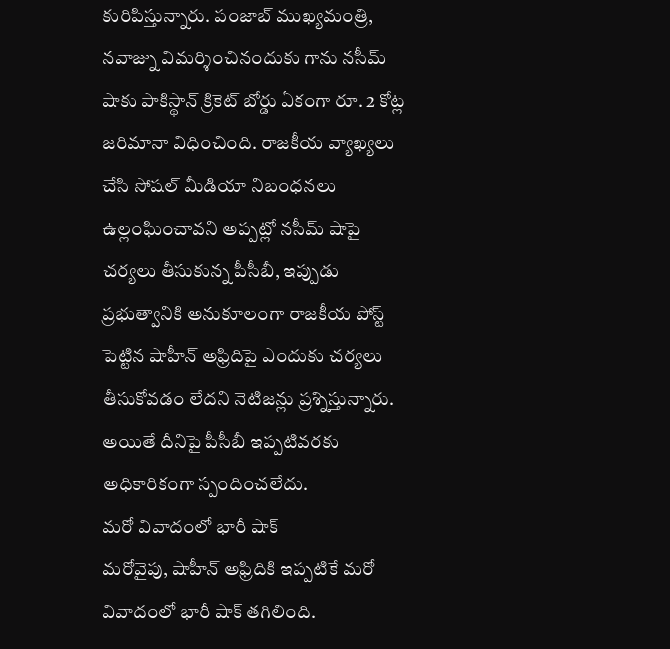కురిపిస్తున్నారు. పంజాబ్ ముఖ్యమంత్రి, నవాజ్ను విమర్శించినందుకు గాను నసీమ్ షాకు పాకిస్థాన్ క్రికెట్ బోర్డు ఏకంగా రూ. 2 కోట్ల జరిమానా విధించింది. రాజకీయ వ్యాఖ్యలు చేసి సోషల్ మీడియా నిబంధనలు ఉల్లంఘించావని అప్పట్లో నసీమ్ షాపై చర్యలు తీసుకున్న పీసీబీ, ఇప్పుడు ప్రభుత్వానికి అనుకూలంగా రాజకీయ పోస్ట్ పెట్టిన షాహీన్ అఫ్రిదిపై ఎందుకు చర్యలు తీసుకోవడం లేదని నెటిజన్లు ప్రశ్నిస్తున్నారు. అయితే దీనిపై పీసీబీ ఇప్పటివరకు అధికారికంగా స్పందించలేదు.
మరో వివాదంలో భారీ షాక్
మరోవైపు, షాహీన్ అఫ్రిదికి ఇప్పటికే మరో వివాదంలో భారీ షాక్ తగిలింది.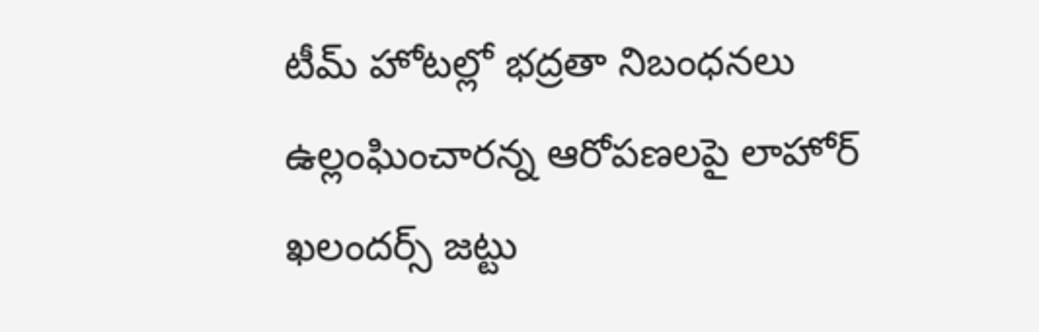టీమ్ హోటల్లో భద్రతా నిబంధనలు ఉల్లంఘించారన్న ఆరోపణలపై లాహోర్ ఖలందర్స్ జట్టు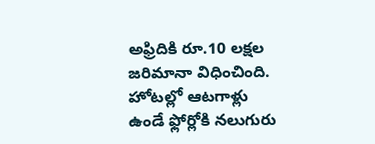అఫ్రిదికి రూ.10 లక్షల జరిమానా విధించింది. హోటల్లో ఆటగాళ్లు ఉండే ఫ్లోర్లోకి నలుగురు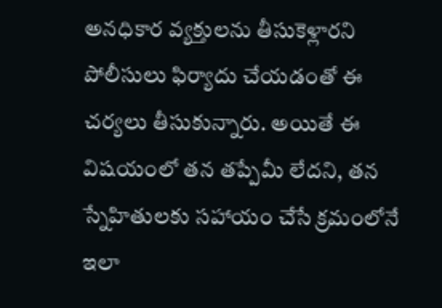అనధికార వ్యక్తులను తీసుకెళ్లారని పోలీసులు ఫిర్యాదు చేయడంతో ఈ చర్యలు తీసుకున్నారు. అయితే ఈ విషయంలో తన తప్పేమీ లేదని, తన స్నేహితులకు సహాయం చేసే క్రమంలోనే ఇలా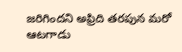జరిగిందని అఫ్రిది తరపున మరో ఆటగాడు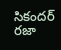సికందర్ రజా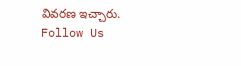వివరణ ఇచ్చారు.
Follow Us